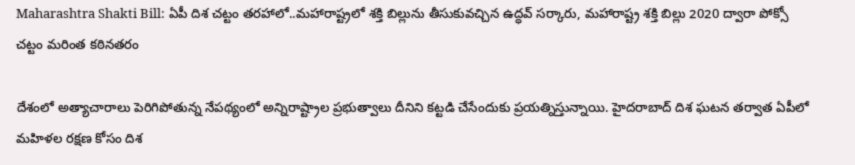Maharashtra Shakti Bill: ఏపీ దిశ చట్టం తరహాలో..మహారాష్ట్రలో శక్తి బిల్లును తీసుకువచ్చిన ఉద్ధవ్ సర్కారు, మ‌హారాష్ట్ర శ‌క్తి బిల్లు 2020 ద్వారా పోక్సో చ‌ట్టం మ‌రింత క‌ఠిన‌త‌రం

దేశంలో అత్యాచారాలు పెరిగిపోతున్న నేపథ్యంలో అన్నిరాష్ట్రాల ప్రభుత్వాలు దీనిని కట్టడి చేసేందుకు ప్రయత్నిస్తున్నాయి. హైదరాబాద్ దిశ ఘటన తర్వాత ఏపీలో మహిళల రక్షణ కోసం దిశ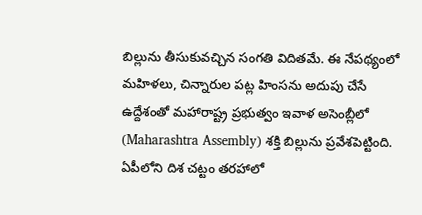బిల్లును తీసుకువచ్చిన సంగతి విదితమే. ఈ నేపథ్యంలో మ‌హిళ‌లు, చిన్నారుల ప‌ట్ల హింస‌ను అదుపు చేసే ఉద్దేశంతో మ‌హారాష్ట్ర ప్ర‌భుత్వం ఇవాళ అసెంబ్లీలో (Maharashtra Assembly) శ‌క్తి బిల్లును ప్ర‌వేశ‌పెట్టింది. ఏపీలోని దిశ చ‌ట్టం త‌ర‌హాలో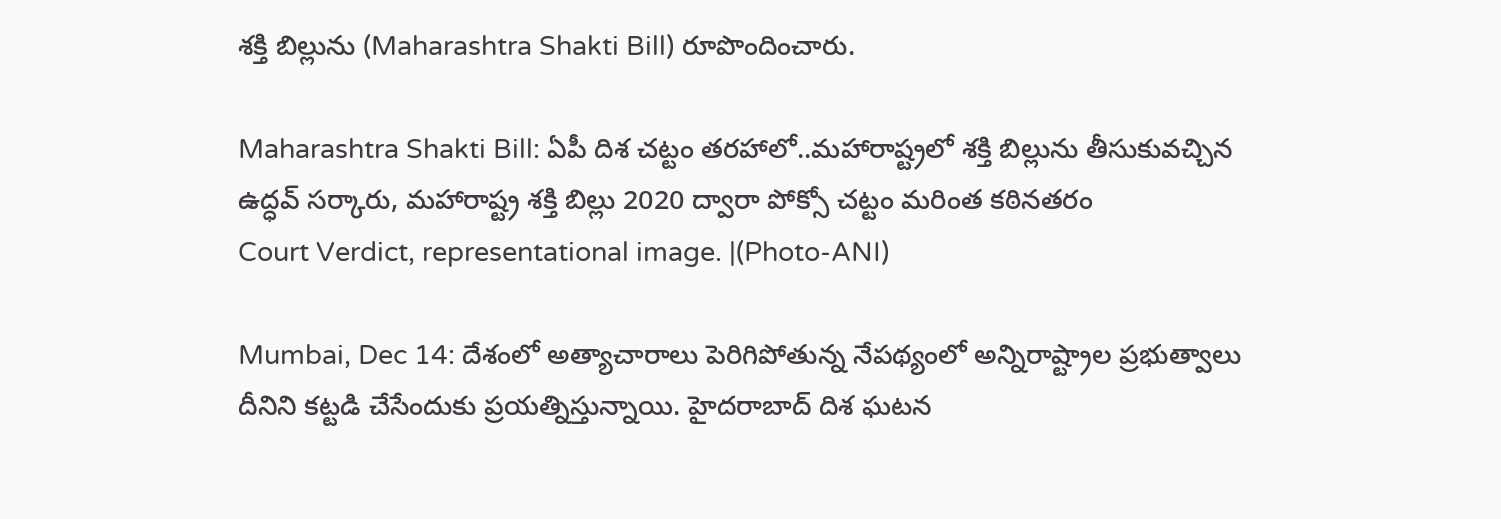శ‌క్తి బిల్లును (Maharashtra Shakti Bill) రూపొందించారు.

Maharashtra Shakti Bill: ఏపీ దిశ చట్టం తరహాలో..మహారాష్ట్రలో శక్తి బిల్లును తీసుకువచ్చిన ఉద్ధవ్ సర్కారు, మ‌హారాష్ట్ర శ‌క్తి బిల్లు 2020 ద్వారా పోక్సో చ‌ట్టం మ‌రింత క‌ఠిన‌త‌రం
Court Verdict, representational image. |(Photo-ANI)

Mumbai, Dec 14: దేశంలో అత్యాచారాలు పెరిగిపోతున్న నేపథ్యంలో అన్నిరాష్ట్రాల ప్రభుత్వాలు దీనిని కట్టడి చేసేందుకు ప్రయత్నిస్తున్నాయి. హైదరాబాద్ దిశ ఘటన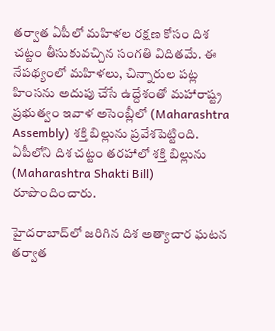తర్వాత ఏపీలో మహిళల రక్షణ కోసం దిశ చట్టం తీసుకువచ్చిన సంగతి విదితమే. ఈ నేపథ్యంలో మ‌హిళ‌లు, చిన్నారుల ప‌ట్ల హింస‌ను అదుపు చేసే ఉద్దేశంతో మ‌హారాష్ట్ర ప్ర‌భుత్వం ఇవాళ అసెంబ్లీలో (Maharashtra Assembly) శ‌క్తి బిల్లును ప్ర‌వేశ‌పెట్టింది. ఏపీలోని దిశ చ‌ట్టం త‌ర‌హాలో శ‌క్తి బిల్లును (Maharashtra Shakti Bill) రూపొందించారు.

హైద‌రాబాద్‌లో జ‌రిగిన దిశ అత్యాచార ఘ‌ట‌న త‌ర్వాత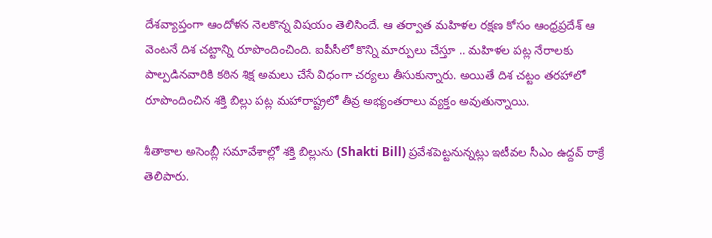దేశ‌వ్యాప్తంగా ఆందోళ‌న నెల‌కొన్న విష‌యం తెలిసిందే. ఆ తర్వాత మ‌హిళల ర‌క్ష‌ణ కోసం ఆంధ్ర‌ప్ర‌దేశ్ ఆ వెంట‌నే దిశ చ‌ట్టాన్ని రూపొందించింది. ఐపీసీలో కొన్ని మార్పులు చేస్తూ .. మ‌హిళ‌ల ప‌ట్ల నేరాల‌కు పాల్ప‌డిన‌వారికి క‌ఠిన శిక్ష అమ‌లు చేసే విధంగా చ‌ర్య‌లు తీసుకున్నారు. అయితే దిశ చ‌ట్టం త‌ర‌హాలో రూపొందించిన శ‌క్తి బిల్లు ప‌ట్ల మ‌హారాష్ట్ర‌లో తీవ్ర అభ్యంత‌రాలు వ్య‌క్తం అవుతున్నాయి.

శీతాకాల అసెంబ్లీ స‌మావేశాల్లో శ‌క్తి బిల్లును (Shakti Bill) ప్ర‌వేశ‌పెట్ట‌నున్న‌ట్లు ఇటీవ‌ల సీఎం ఉద్ద‌వ్ ఠాక్రే తెలిపారు.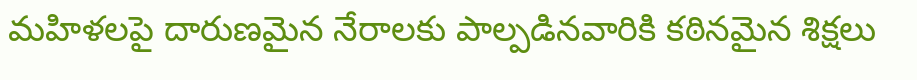మహిళలపై దారుణమైన నేరాలకు పాల్పడినవారికి కఠినమైన శిక్షలు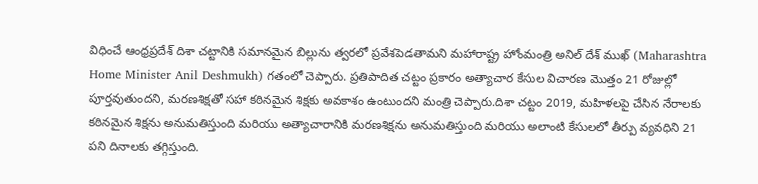విధించే ఆంధ్రప్రదేశ్ దిశా చట్టానికి సమానమైన బిల్లును త్వరలో ప్రవేశపెడతామని మహారాష్ట్ర హోంమంత్రి అనిల్ దేశ్ ముఖ్ (Maharashtra Home Minister Anil Deshmukh) గతంలో చెప్పారు. ప్రతిపాదిత చట్టం ప్రకారం అత్యాచార కేసుల విచారణ మొత్తం 21 రోజుల్లో పూర్తవుతుందని, మరణశిక్షతో సహా కఠినమైన శిక్షకు అవకాశం ఉంటుందని మంత్రి చెప్పారు.దిశా చట్టం 2019, మహిళలపై చేసిన నేరాలకు కఠినమైన శిక్షను అనుమతిస్తుంది మరియు అత్యాచారానికి మరణశిక్షను అనుమతిస్తుంది మరియు అలాంటి కేసులలో తీర్పు వ్యవధిని 21 పని దినాలకు తగ్గిస్తుంది.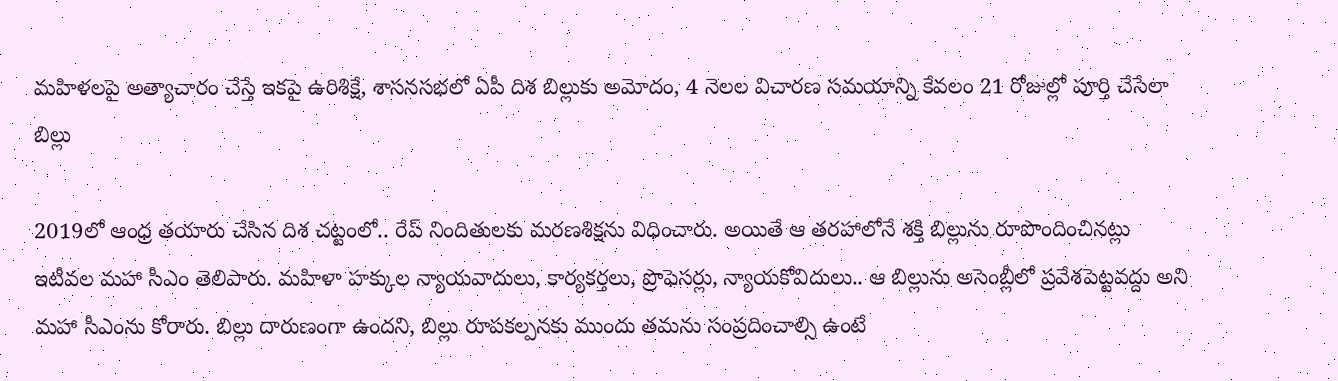మహిళలపై అత్యాచారం చేస్తే ఇకపై ఉరిశిక్షే, శాసనసభలో ఏపీ దిశ బిల్లుకు అమోదం, 4 నెలల విచారణ సమయాన్ని కేవలం 21 రోజుల్లో పూర్తి చేసేలా బిల్లు

2019లో ఆంధ్ర త‌యారు చేసిన దిశ చ‌ట్టంలో.. రేప్ నిందితుల‌కు మ‌ర‌ణ‌శిక్ష‌ను విధించారు. అయితే ఆ త‌ర‌హాలోనే శ‌క్తి బిల్లును రూపొందించిన‌ట్లు ఇటీవ‌ల మ‌హా సీఎం తెలిపారు. మ‌హిళా హ‌క్కుల న్యాయ‌వాదులు, కార్య‌క‌ర్త‌లు, ప్రొఫెస‌ర్లు, న్యాయ‌కోవిదులు.. ఆ బిల్లును అసెంబ్లీలో ప్ర‌వేశ‌పెట్ట‌వ‌ద్దు అని మ‌హా సీఎంను కోరారు. బిల్లు దారుణంగా ఉంద‌ని, బిల్లు రూప‌క‌ల్ప‌న‌కు ముందు త‌మ‌ను సంప్ర‌దించాల్సి ఉంటే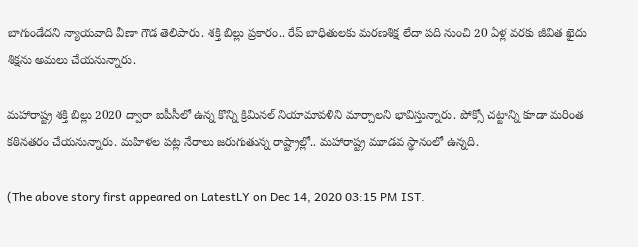బాగుండేద‌ని న్యాయ‌వాది వీణా గౌడ తెలిపారు. శ‌క్తి బిల్లు ప్ర‌కారం.. రేప్ బాధితుల‌కు మ‌ర‌ణశిక్ష లేదా ప‌ది నుంచి 20 ఏళ్ల వ‌ర‌కు జీవిత ఖైదు శిక్ష‌ను అమ‌లు చేయ‌నున్నారు.

మ‌హారాష్ట్ర శ‌క్తి బిల్లు 2020 ద్వారా ఐపీసీలో ఉన్న కొన్ని క్రిమిన‌ల్ నియామావ‌ళిని మార్చాల‌ని భావిస్తున్నారు. పోక్సో చ‌ట్టాన్ని కూడా మ‌రింత క‌ఠిన‌త‌రం చేయ‌నున్నారు. మ‌హిళ‌ల ప‌ట్ల నేరాలు జ‌రుగుతున్న రాష్ట్రాల్లో.. మహారాష్ట్ర మూడ‌వ స్థానంలో ఉన్న‌ది.

(The above story first appeared on LatestLY on Dec 14, 2020 03:15 PM IST.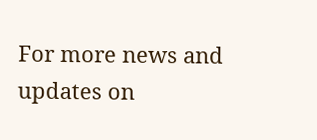For more news and updates on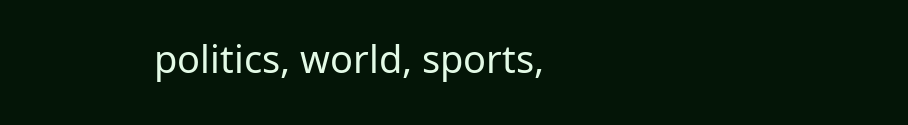politics, world, sports,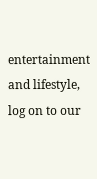entertainment and lifestyle, log on to our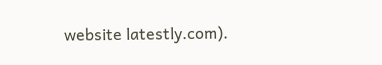website latestly.com).